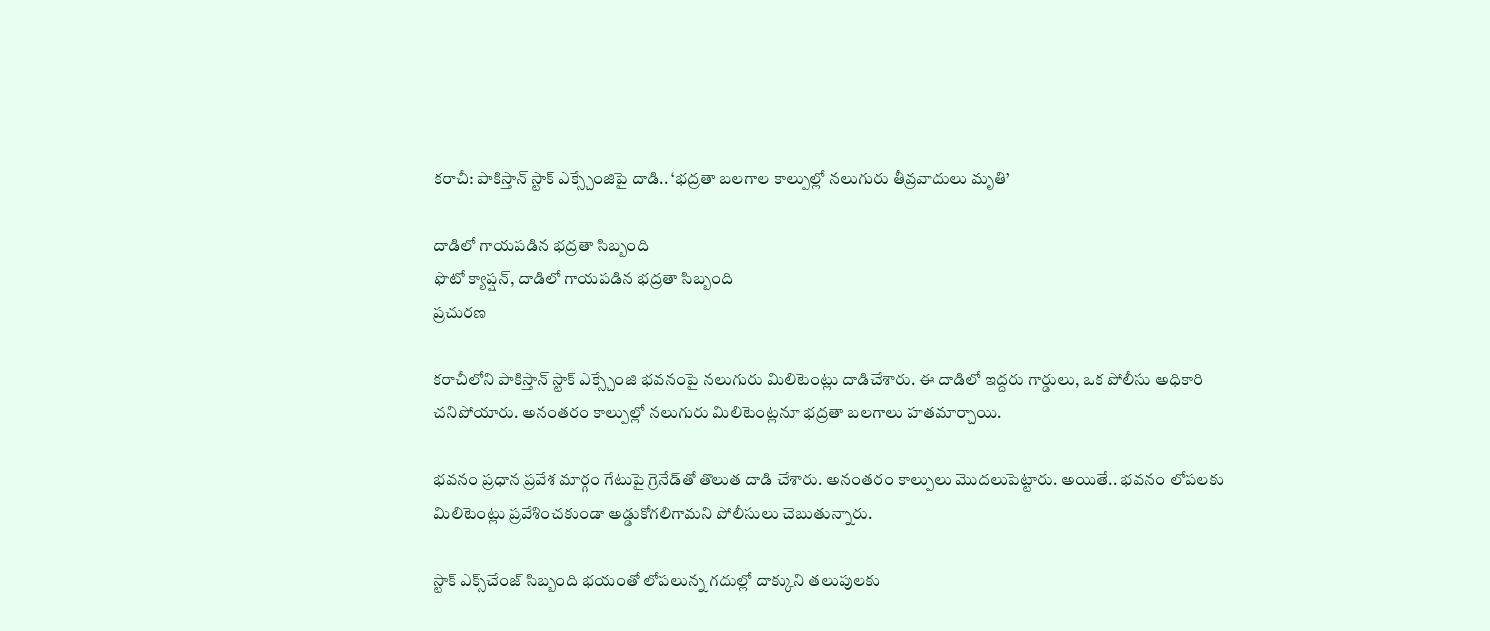కరాచీ: పాకిస్తాన్ స్టాక్ ఎక్స్చేంజిపై దాడి.. ‘భద్రతా బలగాల కాల్పుల్లో నలుగురు తీవ్రవాదులు మృతి’

దాడిలో గాయపడిన భద్రతా సిబ్బంది
ఫొటో క్యాప్షన్, దాడిలో గాయపడిన భద్రతా సిబ్బంది
ప్రచురణ

కరాచీలోని పాకిస్తాన్ స్టాక్ ఎక్స్చేంజి భవనంపై న‌లుగురు మిలిటెంట్లు దాడిచేశారు. ఈ దాడిలో ఇద్ద‌రు గార్డులు, ఒక పోలీసు అధికారి చనిపోయారు. అనంతరం కాల్పుల్లో నలుగురు మిలిటెంట్ల‌నూ భ‌ద్ర‌తా బ‌ల‌గాలు హ‌త‌మార్చాయి.

భవనం ప్రధాన ప్రవేశ మార్గం గేటుపై గ్రెనేడ్‌‌తో తొలుత దాడి చేశారు. అనంత‌రం కాల్పులు మొదలుపెట్టారు. అయితే.. భ‌వ‌నం లోప‌ల‌కు మిలిటెంట్లు ప్ర‌వేశించ‌కుండా అడ్డుకోగ‌లిగామ‌ని పోలీసులు చెబుతున్నారు.

స్టాక్ ఎక్స్‌చేంజ్ సిబ్బంది భ‌యంతో లోప‌లున్న గ‌దుల్లో దాక్కుని తలుపులకు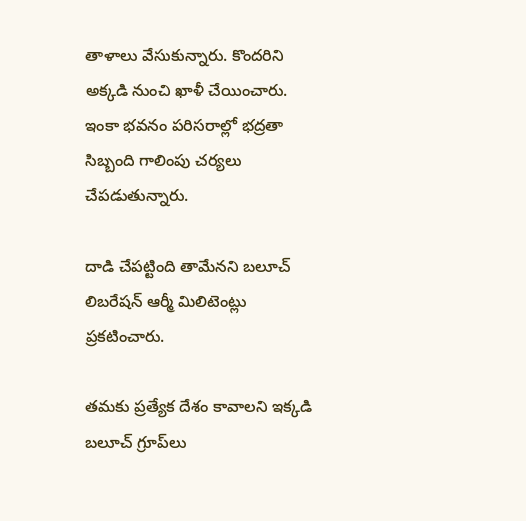తాళాలు వేసుకున్నారు. కొంద‌రిని అక్కడి నుంచి ఖాళీ చేయించారు. ఇంకా భ‌వ‌నం ప‌రిస‌రాల్లో భ‌ద్ర‌తా సిబ్బంది గాలింపు చ‌ర్య‌లు చేప‌డుతున్నారు.

దాడి చేప‌ట్టింది తామేన‌ని బ‌లూచ్ లిబ‌రేష‌న్ ఆర్మీ మిలిటెంట్లు ప్ర‌క‌టించారు.

త‌మ‌కు ప్ర‌త్యేక దేశం కావాల‌ని ఇక్క‌డి బ‌‌లూచ్ గ్రూప్‌లు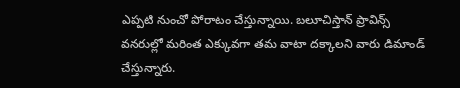ఎప్ప‌టి నుంచో పోరాటం చేస్తున్నాయి. బ‌‌లూచిస్తాన్ ప్రావిన్స్ వన‌రుల్లో మరింత ఎక్కువగా త‌మ‌ వాటా ద‌క్కాల‌ని వారు డిమాండ్ చేస్తున్నారు.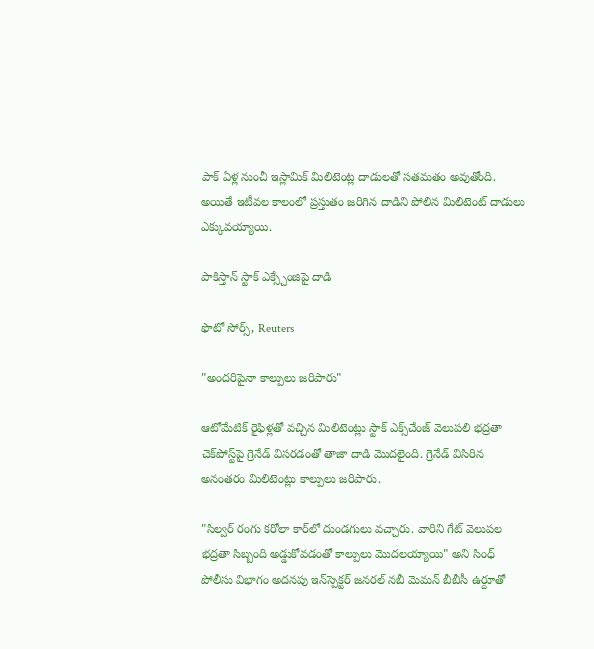పాక్ ఏళ్ల నుంచీ ఇస్లామిక్ మిలిటెంట్ల దాడులతో స‌త‌మ‌తం అవుతోంది. అయితే ఇటీవ‌ల కాలంలో ప్ర‌స్తుతం జ‌రిగిన దాడిని పోలిన మిలిటెంట్ దాడులు ఎక్కువ‌య్యాయి.

పాకిస్తాన్ స్టాక్ ఎక్స్చేంజిపై దాడి

ఫొటో సోర్స్, Reuters

"అంద‌రిపైనా కాల్పులు జ‌రిపారు"

ఆటోమేటిక్ రైఫిళ్ల‌తో వ‌చ్చిన మిలిటెంట్లు స్టాక్ ఎక్స్‌చేంజ్ వెలుప‌లి భ‌ద్ర‌తా చెక్‌పోస్ట్‌పై గ్రెనేడ్ విస‌ర‌డంతో తాజా దాడి మొద‌లైంది. గ్రెనేడ్ విసిరిన అనంత‌రం మిలిటెంట్లు కాల్పులు జ‌రిపారు.

"సిల్వ‌ర్ రంగు క‌రోలా కార్‌లో దుండ‌గులు వచ్చారు. వారిని గేట్ వెలుప‌ల భ‌ద్ర‌తా సిబ్బంది అడ్డుకోవ‌డంతో కాల్పులు మొద‌ల‌య్యాయి" అని సింధ్ పోలీసు విభాగం అద‌న‌పు ఇన్‌స్పెక్ట‌ర్ జ‌న‌ర‌ల్ న‌బీ మెమ‌న్‌ బీబీసీ ఉర్దూతో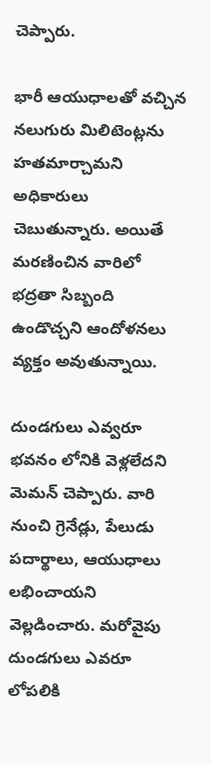చెప్పారు.

భారీ ఆయుధాల‌తో వ‌చ్చిన న‌లుగురు మిలిటెంట్ల‌ను హత‌మార్చామ‌ని అధికారులు చెబుతున్నారు. అయితే మ‌ర‌ణించిన‌ వారిలో భ‌ద్ర‌తా సిబ్బంది ఉండొచ్చ‌ని ఆందోళ‌న‌లు వ్య‌క్తం అవుతున్నాయి.

దుండగులు ఎవ్వరూ భవనం లోనికి వెళ్లలేదని మెమన్ చెప్పారు. వారి నుంచి గ్రెనేడ్లు, పేలుడు పదార్థాలు, ఆయుధాలు లభించాయని వెల్లడించారు. మ‌రోవైపు దుండ‌గులు ఎవ‌రూ లోప‌లికి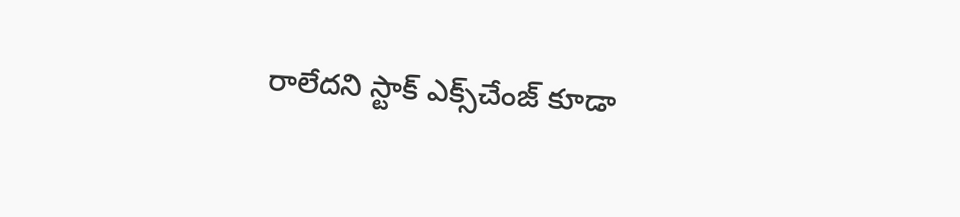రాలేద‌ని స్టాక్ ఎక్స్‌చేంజ్ కూడా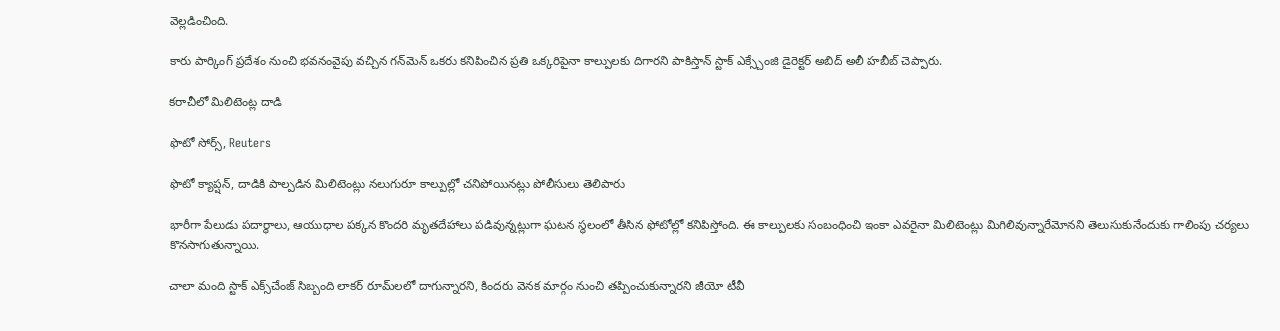వెల్ల‌డించింది.

కారు పార్కింగ్ ప్రదేశం నుంచి భవనంవైపు వచ్చిన గన్‌మెన్ ఒకరు కనిపించిన ప్రతి ఒక్కరిపైనా కాల్పులకు దిగారని పాకిస్తాన్ స్టాక్ ఎక్స్చేంజి డైరెక్టర్ అబిద్ అలీ హబీబ్ చెప్పారు.

కరాచీలో మిలిటెంట్ల దాడి

ఫొటో సోర్స్, Reuters

ఫొటో క్యాప్షన్, దాడికి పాల్పడిన మిలిటెంట్లు నలుగురూ కాల్పుల్లో చనిపోయినట్లు పోలీసులు తెలిపారు

భారీగా పేలుడు ప‌దార్థాలు, ఆయుధాల ప‌క్క‌న కొంద‌రి మృత‌దేహాలు ప‌డివున్న‌ట్లుగా ఘ‌ట‌న స్థ‌లంలో తీసిన ఫోటోల్లో క‌నిపిస్తోంది. ఈ కాల్పులకు సంబంధించి ఇంకా ఎవ‌రైనా మిలిటెంట్లు మిగిలివున్నారేమోన‌ని తెలుసుకునేందుకు గాలింపు చ‌ర్య‌లు కొన‌సాగుతున్నాయి.

చాలా మంది స్టాక్ ఎక్స్‌చేంజ్‌ సిబ్బంది లాకర్ రూమ్‌ల‌లో దాగున్నార‌ని, కింద‌రు వెన‌క మార్గం నుంచి త‌ప్పించుకున్నార‌ని జీయో టీవీ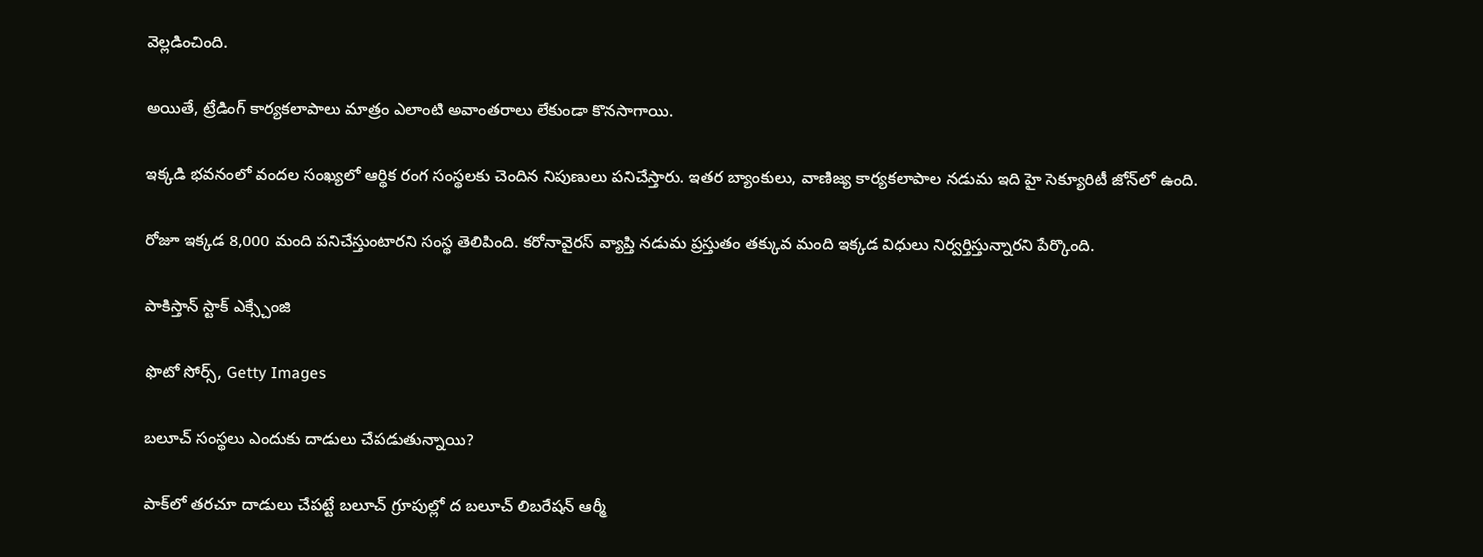వెల్ల‌డించింది.

అయితే, ట్రేడింగ్ కార్య‌కలాపాలు మాత్రం ఎలాంటి అవాంత‌రాలు లేకుండా కొన‌సాగాయి.

ఇక్క‌డి భ‌వ‌నంలో వంద‌ల సంఖ్య‌లో ఆర్థిక రంగ సంస్థల‌కు చెందిన నిపుణులు ప‌నిచేస్తారు. ఇత‌ర బ్యాంకులు, వాణిజ్య కార్య‌క‌లాపాల న‌డుమ ఇది హై సెక్యూరిటీ జోన్‌లో ఉంది.

రోజూ ఇక్క‌డ 8,000 మంది ప‌నిచేస్తుంటార‌ని సంస్థ తెలిపింది. క‌రోనావైర‌స్ వ్యాప్తి న‌డుమ ప్ర‌స్తుతం త‌క్కువ మంది ఇక్క‌డ విధులు నిర్వ‌ర్తిస్తున్నార‌ని పేర్కొంది.

పాకిస్తాన్ స్టాక్ ఎక్స్చేంజి

ఫొటో సోర్స్, Getty Images

బ‌లూచ్ సంస్థ‌లు ఎందుకు దాడులు చేప‌డుతున్నాయి?

పాక్‌లో త‌ర‌చూ దాడులు చేప‌ట్టే బ‌లూచ్ గ్రూపుల్లో ద బలూచ్ లిబ‌రేష‌న్ ఆర్మీ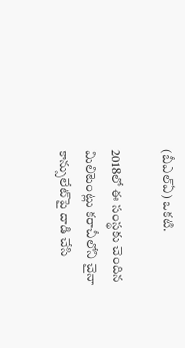(బీఎల్ఏ) ఒక‌టి.

2018లో ఈ సంస్థ‌కు చెందిన మిలిటెంట్లు క‌రాచీలోని చైనా కాన్సులేట్‌పై దాడి చేసి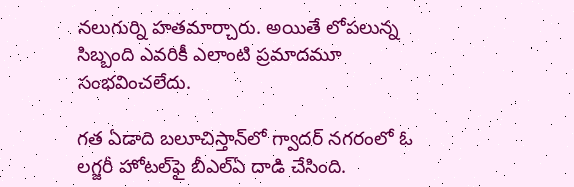న‌లుగుర్ని హ‌త‌మార్చారు. అయితే లోప‌లున్న సిబ్బంది ఎవ‌రికీ ఎలాంటి ప్ర‌మాద‌మూ సంభ‌వించ‌లేదు.

గ‌త ఏడాది బ‌లూచిస్తాన్‌లో గ్వాద‌ర్ న‌గ‌రంలో ఓ ల‌గ్జ‌రీ హోటల్‌ఫై బీఎల్ఏ దాడి చేసింది.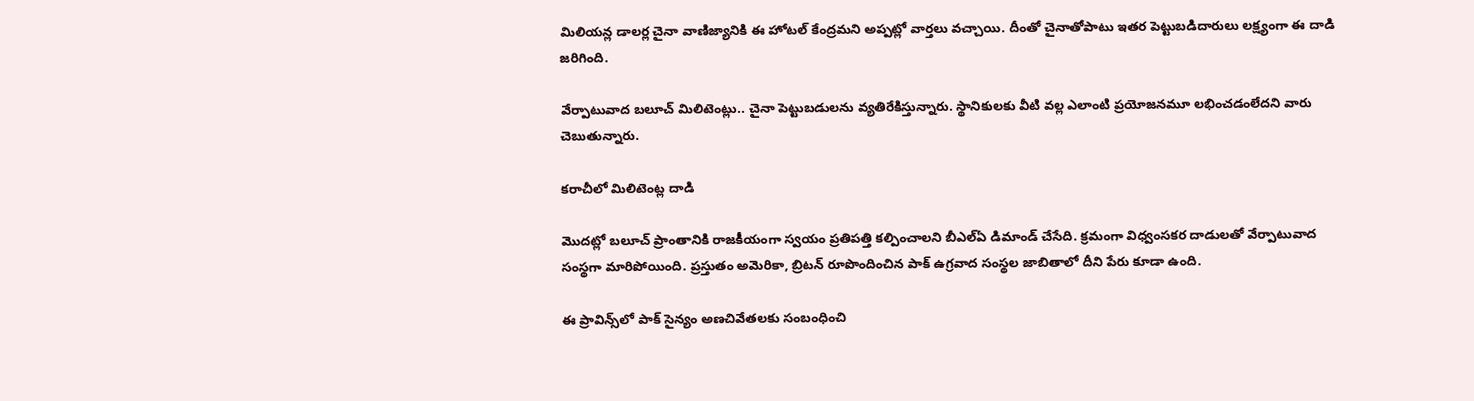మిలియ‌న్ల డాల‌ర్ల చైనా వాణిజ్యానికి ఈ హోట‌ల్ కేంద్ర‌మ‌ని అప్ప‌ట్లో వార్త‌లు వ‌చ్చాయి. దీంతో చైనాతోపాటు ఇత‌ర పెట్టుబ‌డిదారులు ల‌క్ష్యంగా ఈ దాడి జ‌రిగింది.

వేర్పాటువాద బ‌లూచ్ మిలిటెంట్లు.. చైనా పెట్టుబ‌డుల‌ను వ్య‌తిరేకిస్తున్నారు. స్థానికులకు వీటి వ‌ల్ల ఎలాంటి ప్ర‌యోజ‌న‌మూ ల‌భించ‌డంలేద‌ని వారు చెబుతున్నారు.

కరాచీలో మిలిటెంట్ల దాడి

మొద‌ట్లో బ‌లూచ్ ప్రాంతానికి రాజ‌కీయంగా స్వ‌యం ప్ర‌తిప‌త్తి క‌ల్పించాల‌ని బీఎల్ఏ డిమాండ్ చేసేది. క్ర‌మంగా విధ్వంస‌క‌ర దాడులతో వేర్పాటువాద సంస్థ‌గా మారిపోయింది. ప్ర‌స్తుతం అమెరికా, బ్రిట‌న్ రూపొందించిన‌ పాక్ ఉగ్ర‌వాద సంస్థ‌ల జాబితాలో దీని పేరు కూడా ఉంది.

ఈ ప్రావిన్స్‌లో పాక్ సైన్యం అణ‌చివేత‌ల‌కు సంబంధించి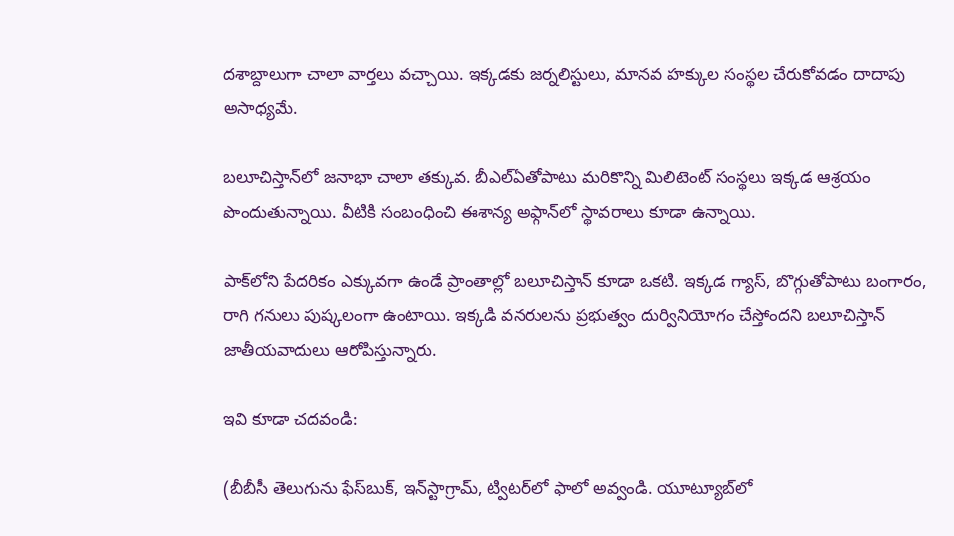ద‌శాబ్దాలుగా చాలా వార్త‌లు వ‌చ్చాయి. ఇక్క‌డకు జ‌ర్న‌లిస్టులు, మాన‌వ హ‌క్కుల సంస్థ‌ల చేరుకోవ‌డం దాదాపు అసాధ్య‌మే.

బ‌లూచిస్తాన్‌లో జ‌నాభా చాలా త‌క్కువ‌. బీఎల్ఏతోపాటు మ‌రికొన్ని మిలిటెంట్ సంస్థ‌లు ఇక్క‌డ ఆశ్ర‌యం పొందుతున్నాయి. వీటికి సంబంధించి ఈశాన్య అఫ్గాన్‌లో స్థావ‌రాలు కూడా ఉన్నాయి.

పాక్‌లోని పేద‌రికం ఎక్కువ‌గా ఉండే ప్రాంతాల్లో బ‌లూచిస్తాన్ కూడా ఒక‌టి. ఇక్క‌డ గ్యాస్‌, బొగ్గుతోపాటు బంగారం, రాగి గ‌నులు పుష్క‌లంగా ఉంటాయి. ఇక్క‌డి వ‌న‌రుల‌ను ప్ర‌భుత్వం దుర్వినియోగం చేస్తోంద‌ని బలూచిస్తాన్ జాతీయ‌వాదులు ఆరోపిస్తున్నారు.

ఇవి కూడా చదవండి:

(బీబీసీ తెలుగును ఫేస్‌బుక్, ఇన్‌స్టాగ్రామ్‌, ట్విటర్‌లో ఫాలో అవ్వండి. యూట్యూబ్‌లో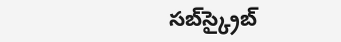సబ్‌స్క్రైబ్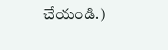చేయండి.)